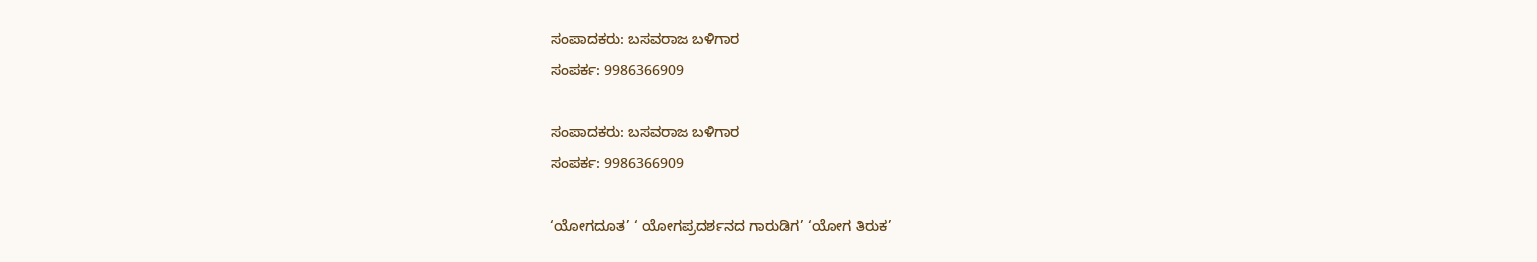ಸಂಪಾದಕರು: ಬಸವರಾಜ ಬಳಿಗಾರ
ಸಂಪರ್ಕ: 9986366909

ಸಂಪಾದಕರು: ಬಸವರಾಜ ಬಳಿಗಾರ
ಸಂಪರ್ಕ: 9986366909

‘ಯೋಗದೂತ’ ‘ ಯೋಗಪ್ರದರ್ಶನದ ಗಾರುಡಿಗ’ ‘ಯೋಗ ತಿರುಕ’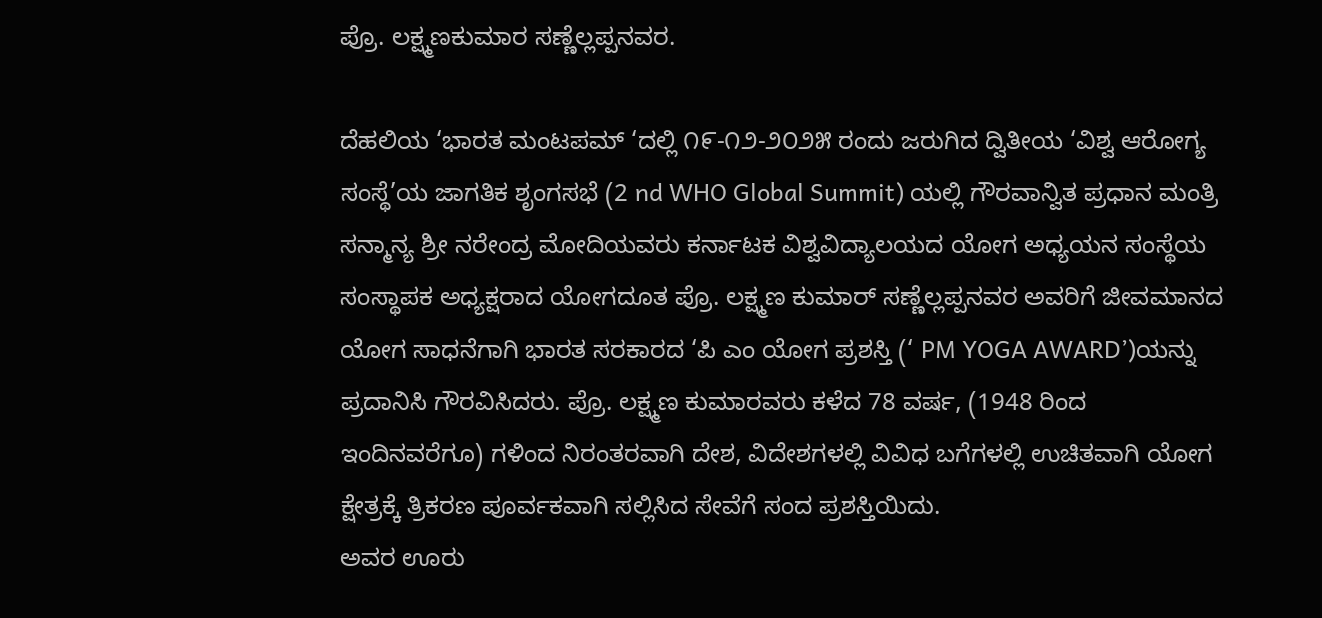ಪ್ರೊ. ಲಕ್ಷ್ಮಣಕುಮಾರ ಸಣ್ಣೆಲ್ಲಪ್ಪನವರ.

ದೆಹಲಿಯ ‘ಭಾರತ ಮಂಟಪಮ್ ‘ದಲ್ಲಿ ೧೯-೧೨-೨೦೨೫ ರಂದು ಜರುಗಿದ ದ್ವಿತೀಯ ‘ವಿಶ್ವ ಆರೋಗ್ಯ ಸಂಸ್ಥೆ’ಯ ಜಾಗತಿಕ ಶೃಂಗಸಭೆ (2 nd WHO Global Summit) ಯಲ್ಲಿ ಗೌರವಾನ್ವಿತ ಪ್ರಧಾನ ಮಂತ್ರಿ ಸನ್ಮಾನ್ಯ ಶ್ರೀ ನರೇಂದ್ರ ಮೋದಿಯವರು ಕರ್ನಾಟಕ ವಿಶ್ವವಿದ್ಯಾಲಯದ ಯೋಗ ಅಧ್ಯಯನ ಸಂಸ್ಥೆಯ ಸಂಸ್ಥಾಪಕ ಅಧ್ಯಕ್ಷರಾದ ಯೋಗದೂತ ಪ್ರೊ. ಲಕ್ಷ್ಮಣ ಕುಮಾರ್ ಸಣ್ಣೆಲ್ಲಪ್ಪನವರ ಅವರಿಗೆ ಜೀವಮಾನದ ಯೋಗ ಸಾಧನೆಗಾಗಿ ಭಾರತ ಸರಕಾರದ ‘ಪಿ ಎಂ ಯೋಗ ಪ್ರಶಸ್ತಿ (‘ PM YOGA AWARD’)ಯನ್ನು ಪ್ರದಾನಿಸಿ ಗೌರವಿಸಿದರು. ಪ್ರೊ. ಲಕ್ಷ್ಮಣ ಕುಮಾರವರು ಕಳೆದ 78 ವರ್ಷ, (1948 ರಿಂದ ಇಂದಿನವರೆಗೂ) ಗಳಿಂದ ನಿರಂತರವಾಗಿ ದೇಶ, ವಿದೇಶಗಳಲ್ಲಿ ವಿವಿಧ ಬಗೆಗಳಲ್ಲಿ ಉಚಿತವಾಗಿ ಯೋಗ ಕ್ಷೇತ್ರಕ್ಕೆ ತ್ರಿಕರಣ ಪೂರ್ವಕವಾಗಿ ಸಲ್ಲಿಸಿದ ಸೇವೆಗೆ ಸಂದ ಪ್ರಶಸ್ತಿಯಿದು.
ಅವರ ಊರು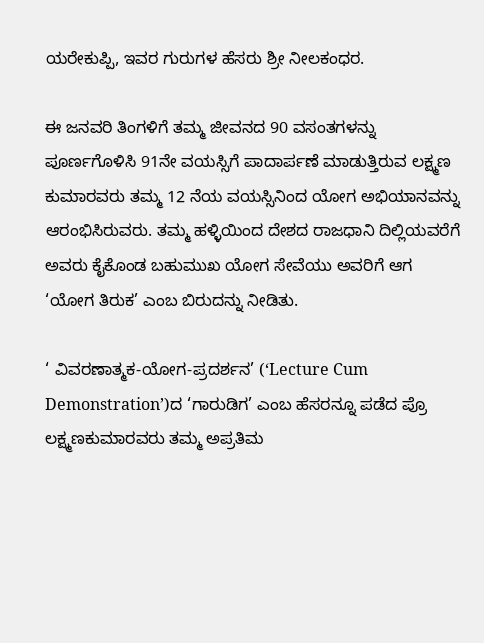ಯರೇಕುಪ್ಪಿ, ಇವರ ಗುರುಗಳ ಹೆಸರು ಶ್ರೀ ನೀಲಕಂಧರ.

ಈ ಜನವರಿ ತಿಂಗಳಿಗೆ ತಮ್ಮ ಜೀವನದ 90 ವಸಂತಗಳನ್ನು ಪೂರ್ಣಗೊಳಿಸಿ 91ನೇ ವಯಸ್ಸಿಗೆ ಪಾದಾರ್ಪಣೆ ಮಾಡುತ್ತಿರುವ ಲಕ್ಷ್ಮಣ ಕುಮಾರವರು ತಮ್ಮ 12 ನೆಯ ವಯಸ್ಸಿನಿಂದ ಯೋಗ ಅಭಿಯಾನವನ್ನು ಆರಂಭಿಸಿರುವರು. ತಮ್ಮ ಹಳ್ಳಿಯಿಂದ ದೇಶದ ರಾಜಧಾನಿ ದಿಲ್ಲಿಯವರೆಗೆ ಅವರು ಕೈಕೊಂಡ ಬಹುಮುಖ ಯೋಗ ಸೇವೆಯು ಅವರಿಗೆ ಆಗ ‘ಯೋಗ ತಿರುಕ’ ಎಂಬ ಬಿರುದನ್ನು ನೀಡಿತು.

‘ ವಿವರಣಾತ್ಮಕ-ಯೋಗ-ಪ್ರದರ್ಶನ’ (‘Lecture Cum Demonstration’)ದ ‘ಗಾರುಡಿಗ’ ಎಂಬ ಹೆಸರನ್ನೂ ಪಡೆದ ಪ್ರೊ ಲಕ್ಷ್ಮಣಕುಮಾರವರು ತಮ್ಮ ಅಪ್ರತಿಮ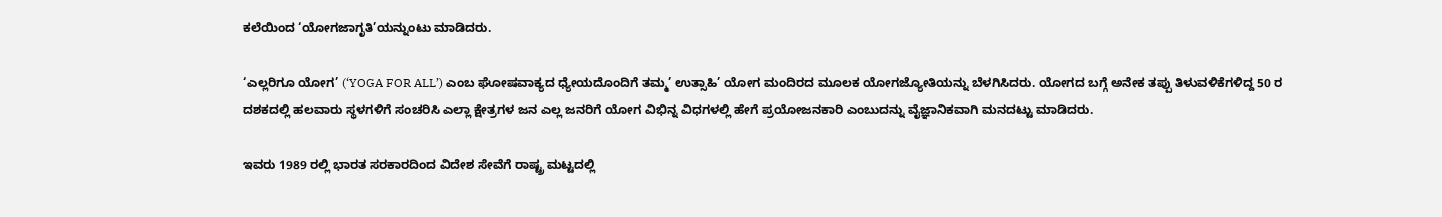ಕಲೆಯಿಂದ ‘ಯೋಗಜಾಗೃತಿ’ಯನ್ನುಂಟು ಮಾಡಿದರು.

‘ಎಲ್ಲರಿಗೂ ಯೋಗ’ (‘YOGA FOR ALL’) ಎಂಬ ಘೋಷವಾಕ್ಯದ ಧ್ಯೇಯದೊಂದಿಗೆ ತಮ್ಮ’ ಉತ್ಸಾಹಿ’ ಯೋಗ ಮಂದಿರದ ಮೂಲಕ ಯೋಗಜ್ಯೋತಿಯನ್ನು ಬೆಳಗಿಸಿದರು. ಯೋಗದ ಬಗ್ಗೆ ಅನೇಕ ತಪ್ಪು ತಿಳುವಳಿಕೆಗಳಿದ್ದ 50 ರ ದಶಕದಲ್ಲಿ ಹಲವಾರು ಸ್ಥಳಗಳಿಗೆ ಸಂಚರಿಸಿ ಎಲ್ಲಾ ಕ್ಷೇತ್ರಗಳ ಜನ ಎಲ್ಲ ಜನರಿಗೆ ಯೋಗ ವಿಭಿನ್ನ ವಿಧಗಳಲ್ಲಿ ಹೇಗೆ ಪ್ರಯೋಜನಕಾರಿ ಎಂಬುದನ್ನು ವೈಜ್ಞಾನಿಕವಾಗಿ ಮನದಟ್ಟು ಮಾಡಿದರು.

ಇವರು 1989 ರಲ್ಲಿ ಭಾರತ ಸರಕಾರದಿಂದ ವಿದೇಶ ಸೇವೆಗೆ ರಾಷ್ಟ್ರ ಮಟ್ಟದಲ್ಲಿ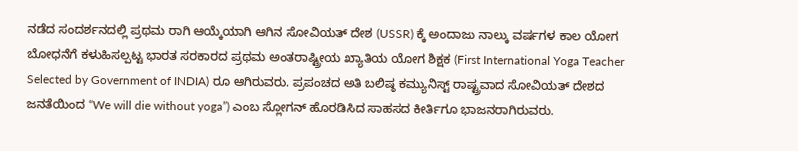ನಡೆದ ಸಂದರ್ಶನದಲ್ಲಿ ಪ್ರಥಮ ರಾಗಿ ಆಯ್ಕೆಯಾಗಿ ಆಗಿನ ಸೋವಿಯತ್ ದೇಶ (USSR) ಕ್ಕೆ ಅಂದಾಜು ನಾಲ್ಕು ವರ್ಷಗಳ ಕಾಲ ಯೋಗ ಬೋಧನೆಗೆ ಕಳುಹಿಸಲ್ಪಟ್ಟ ಭಾರತ ಸರಕಾರದ ಪ್ರಥಮ ಅಂತರಾಷ್ಟ್ರೀಯ ಖ್ಯಾತಿಯ ಯೋಗ ಶಿಕ್ಷಕ (First International Yoga Teacher Selected by Government of INDIA) ರೂ ಆಗಿರುವರು. ಪ್ರಪಂಚದ ಅತಿ ಬಲಿಷ್ಠ ಕಮ್ಯುನಿಸ್ಟ್ ರಾಷ್ಟ್ರವಾದ ಸೋವಿಯತ್ ದೇಶದ ಜನತೆಯಿಂದ “We will die without yoga”) ಎಂಬ ಸ್ಲೋಗನ್ ಹೊರಡಿಸಿದ ಸಾಹಸದ ಕೀರ್ತಿಗೂ ಭಾಜನರಾಗಿರುವರು.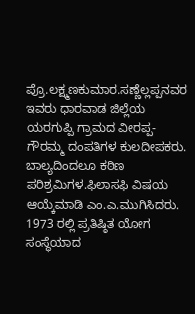ಪ್ರೊ.ಲಕ್ಷ್ಮಣಕುಮಾರ.ಸಣ್ಣೆಲ್ಲಪ್ಪನವರ ಇವರು ಧಾರವಾಡ ಜಿಲ್ಲೆಯ ಯರಗುಪ್ಪಿ ಗ್ರಾಮದ ವೀರಪ್ಪ-ಗೌರಮ್ಮ ದಂಪತಿಗಳ ಕುಲದೀಪಕರು. ಬಾಲ್ಯದಿಂದಲೂ ಕಠಿಣ ಪರಿಶ್ರಮಿಗಳ.ಫಿಲಾಸಫಿ ವಿಷಯ ಆಯ್ಕೆಮಾಡಿ ಎಂ.ಎ.ಮುಗಿಸಿದರು.
1973 ರಲ್ಲಿ ಪ್ರತಿಷ್ಠಿತ ಯೋಗ ಸಂಸ್ಥೆಯಾದ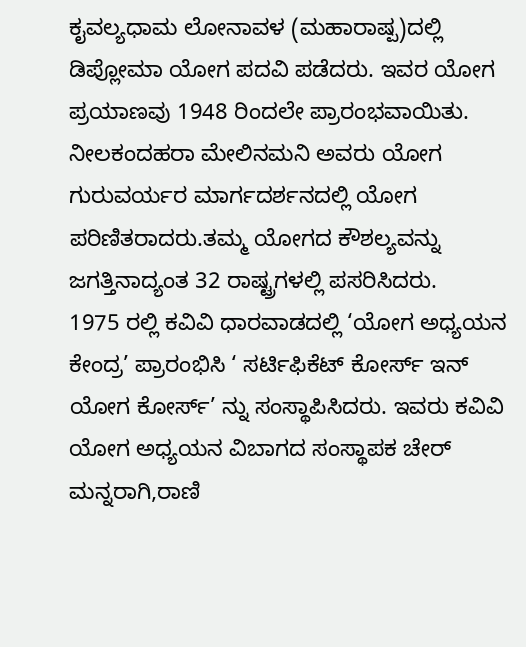ಕೖವಲ್ಯಧಾಮ ಲೋನಾವಳ (ಮಹಾರಾಷ್ಪ)ದಲ್ಲಿ ಡಿಪ್ಲೋಮಾ ಯೋಗ ಪದವಿ ಪಡೆದರು. ಇವರ ಯೋಗ ಪ್ರಯಾಣವು 1948 ರಿಂದಲೇ ಪ್ರಾರಂಭವಾಯಿತು. ನೀಲಕಂದಹರಾ ಮೇಲಿನಮನಿ ಅವರು ಯೋಗ ಗುರುವರ್ಯರ ಮಾರ್ಗದರ್ಶನದಲ್ಲಿ ಯೋಗ ಪರಿಣಿತರಾದರು.ತಮ್ಮ ಯೋಗದ ಕೌಶಲ್ಯವನ್ನು ಜಗತ್ತಿನಾದ್ಯಂತ 32 ರಾಷ್ಟ್ರಗಳಲ್ಲಿ ಪಸರಿಸಿದರು.
1975 ರಲ್ಲಿ ಕವಿವಿ ಧಾರವಾಡದಲ್ಲಿ ‘ಯೋಗ ಅಧ್ಯಯನ ಕೇಂದ್ರ’ ಪ್ರಾರಂಭಿಸಿ ‘ ಸರ್ಟಿಫಿಕೆಟ್ ಕೋರ್ಸ್ ಇನ್ ಯೋಗ ಕೋರ್ಸ್’ ನ್ನು ಸಂಸ್ಥಾಪಿಸಿದರು. ಇವರು ಕವಿವಿ ಯೋಗ ಅಧ್ಯಯನ ವಿಬಾಗದ ಸಂಸ್ಥಾಪಕ ಚೇರ್ ಮನ್ನರಾಗಿ,ರಾಣಿ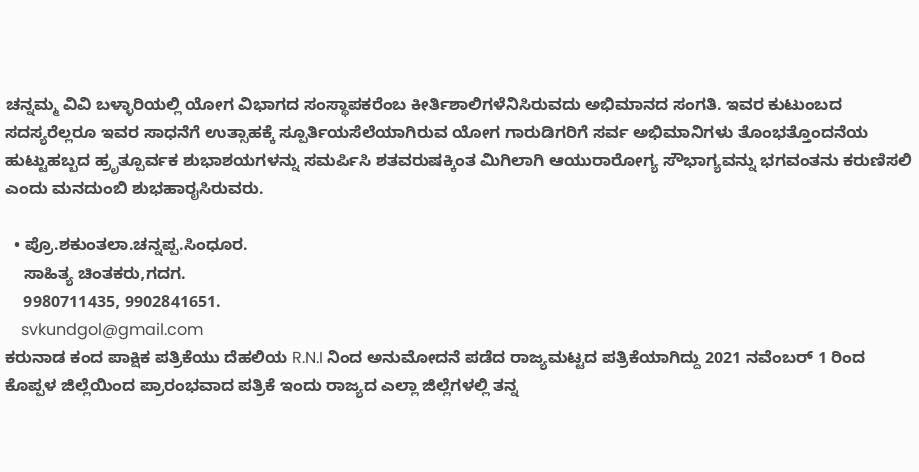ಚನ್ನಮ್ಮ ವಿವಿ ಬಳ್ಳಾರಿಯಲ್ಲಿ ಯೋಗ ವಿಭಾಗದ ಸಂಸ್ಥಾಪಕರೆಂಬ ಕೀರ್ತಿಶಾಲಿಗಳೆನಿಸಿರುವದು ಅಭಿಮಾನದ ಸಂಗತಿ. ಇವರ ಕುಟುಂಬದ ಸದಸ್ಯರೆಲ್ಲರೂ ಇವರ ಸಾಧನೆಗೆ ಉತ್ಸಾಹಕ್ಕೆ ಸ್ಪೂರ್ತಿಯಸೆಲೆಯಾಗಿರುವ ಯೋಗ ಗಾರುಡಿಗರಿಗೆ ಸರ್ವ ಅಭಿಮಾನಿಗಳು ತೊಂಭತ್ತೊಂದನೆಯ ಹುಟ್ಟುಹಬ್ಬದ ಹ್ರೃತ್ಪೂರ್ವಕ ಶುಭಾಶಯಗಳನ್ನು ಸಮರ್ಪಿಸಿ ಶತವರುಷಕ್ಕಿಂತ ಮಿಗಿಲಾಗಿ ಆಯುರಾರೋಗ್ಯ ಸೌಭಾಗ್ಯವನ್ನು ಭಗವಂತನು ಕರುಣಿಸಲಿ ಎಂದು ಮನದುಂಬಿ ಶುಭಹಾರೖಸಿರುವರು.

  • ಪ್ರೊ.ಶಕುಂತಲಾ.ಚನ್ನಪ್ಪ.ಸಿಂಧೂರ.
    ಸಾಹಿತ್ಯ ಚಿಂತಕರು,ಗದಗ.
    9980711435, 9902841651.
    svkundgol@gmail.com
ಕರುನಾಡ ಕಂದ ಪಾಕ್ಷಿಕ ಪತ್ರಿಕೆಯು ದೆಹಲಿಯ R.N.I ನಿಂದ ಅನುಮೋದನೆ ಪಡೆದ ರಾಜ್ಯಮಟ್ಟದ ಪತ್ರಿಕೆಯಾಗಿದ್ದು 2021 ನವೆಂಬರ್ 1 ರಿಂದ ಕೊಪ್ಪಳ ಜಿಲ್ಲೆಯಿಂದ ಪ್ರಾರಂಭವಾದ ಪತ್ರಿಕೆ ಇಂದು ರಾಜ್ಯದ ಎಲ್ಲಾ ಜಿಲ್ಲೆಗಳಲ್ಲಿ ತನ್ನ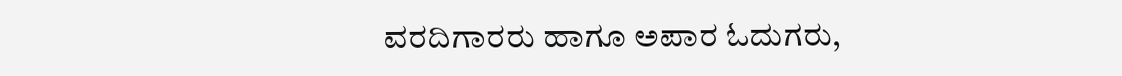ವರದಿಗಾರರು ಹಾಗೂ ಅಪಾರ ಓದುಗರು,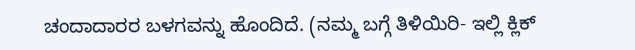ಚಂದಾದಾರರ ಬಳಗವನ್ನು ಹೊಂದಿದೆ. (ನಮ್ಮ ಬಗ್ಗೆ ತಿಳಿಯಿರಿ- ಇಲ್ಲಿ ಕ್ಲಿಕ್‌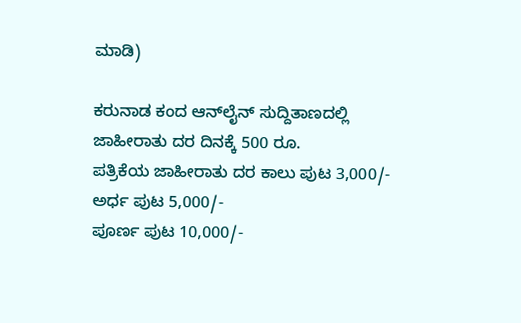ಮಾಡಿ)

ಕರುನಾಡ ಕಂದ ಆನ್‌ಲೈನ್‌ ಸುದ್ದಿತಾಣದಲ್ಲಿ ಜಾಹೀರಾತು ದರ ದಿನಕ್ಕೆ 500 ರೂ.
ಪತ್ರಿಕೆಯ ಜಾಹೀರಾತು ದರ ಕಾಲು ಪುಟ 3,000/-
ಅರ್ಧ ಪುಟ 5,000/-
ಪೂರ್ಣ ಪುಟ 10,000/-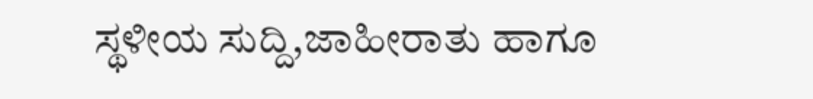ಸ್ಥಳೀಯ ಸುದ್ದಿ,ಜಾಹೀರಾತು ಹಾಗೂ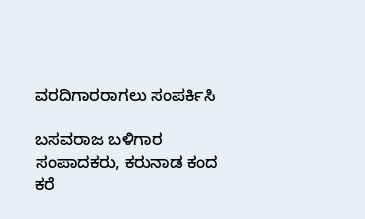ವರದಿಗಾರರಾಗಲು ಸಂಪರ್ಕಿಸಿ

ಬಸವರಾಜ ಬಳಿಗಾರ
ಸಂಪಾದಕರು, ಕರುನಾಡ ಕಂದ
ಕರೆ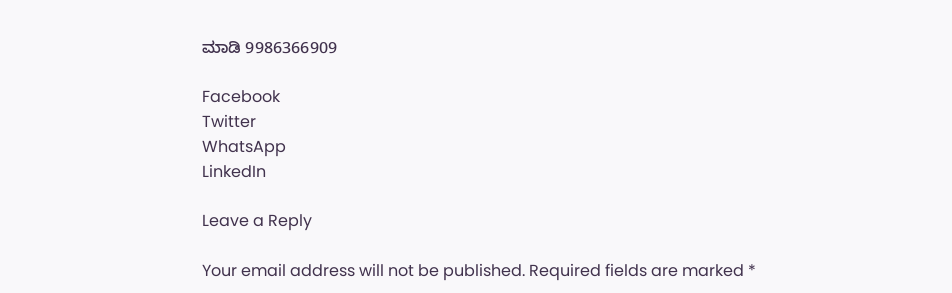ಮಾಡಿ 9986366909

Facebook
Twitter
WhatsApp
LinkedIn

Leave a Reply

Your email address will not be published. Required fields are marked *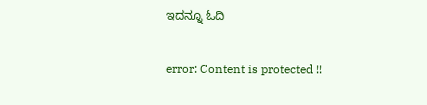ಇದನ್ನೂ ಓದಿ

error: Content is protected !!